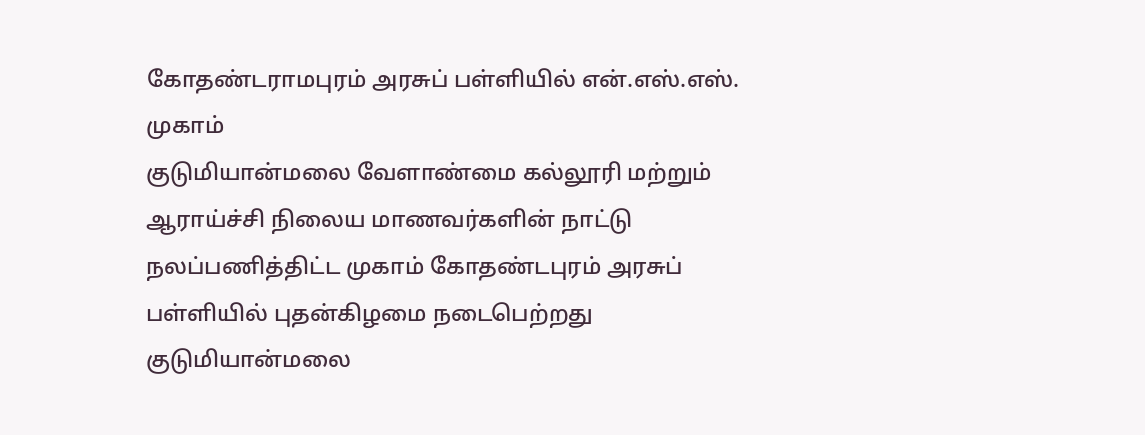கோதண்டராமபுரம் அரசுப் பள்ளியில் என்.எஸ்.எஸ். முகாம்
குடுமியான்மலை வேளாண்மை கல்லூரி மற்றும் ஆராய்ச்சி நிலைய மாணவர்களின் நாட்டு நலப்பணித்திட்ட முகாம் கோதண்டபுரம் அரசுப் பள்ளியில் புதன்கிழமை நடைபெற்றது
குடுமியான்மலை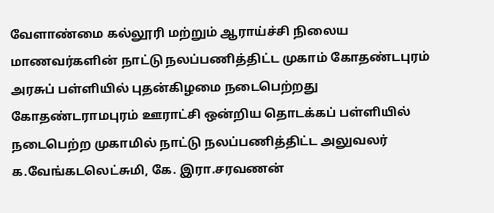வேளாண்மை கல்லூரி மற்றும் ஆராய்ச்சி நிலைய மாணவர்களின் நாட்டு நலப்பணித்திட்ட முகாம் கோதண்டபுரம் அரசுப் பள்ளியில் புதன்கிழமை நடைபெற்றது
கோதண்டராமபுரம் ஊராட்சி ஒன்றிய தொடக்கப் பள்ளியில் நடைபெற்ற முகாமில் நாட்டு நலப்பணித்திட்ட அலுவலர் க.வேங்கடலெட்சுமி, கே. இரா.சரவணன்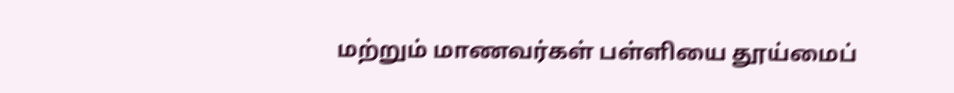மற்றும் மாணவர்கள் பள்ளியை தூய்மைப்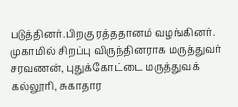படுத்தினர்.பிறகு ரத்ததானம் வழங்கினர்.
முகாமில் சிறப்பு விருந்தினராக மருத்துவர் சரவணன், புதுக்கோட்டை மருத்துவக் கல்லூரி, சுகாதார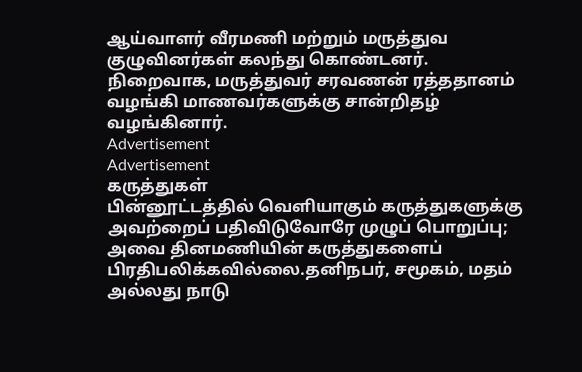ஆய்வாளர் வீரமணி மற்றும் மருத்துவ குழுவினர்கள் கலந்து கொண்டனர். நிறைவாக, மருத்துவர் சரவணன் ரத்ததானம் வழங்கி மாணவர்களுக்கு சான்றிதழ் வழங்கினார்.
Advertisement
Advertisement
கருத்துகள்
பின்னூட்டத்தில் வெளியாகும் கருத்துகளுக்கு அவற்றைப் பதிவிடுவோரே முழுப் பொறுப்பு; அவை தினமணியின் கருத்துகளைப் பிரதிபலிக்கவில்லை.தனிநபர், சமூகம், மதம் அல்லது நாடு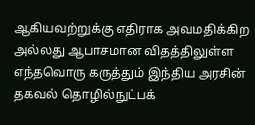ஆகியவற்றுக்கு எதிராக அவமதிக்கிற அல்லது ஆபாசமான விதத்திலுள்ள எந்தவொரு கருத்தும் இந்திய அரசின் தகவல் தொழில்நுட்பக்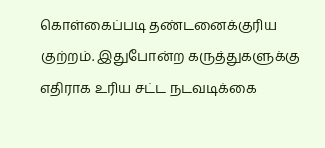கொள்கைப்படி தண்டனைக்குரிய குற்றம். இதுபோன்ற கருத்துகளுக்கு எதிராக உரிய சட்ட நடவடிக்கை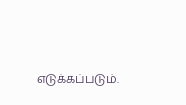எடுக்கப்படும்.